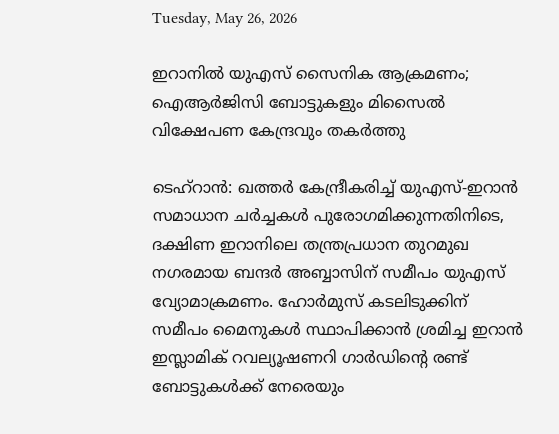Tuesday, May 26, 2026

ഇറാനില്‍ യുഎസ് സൈനിക ആക്രമണം; ഐആര്‍ജിസി ബോട്ടുകളും മിസൈല്‍ വിക്ഷേപണ കേന്ദ്രവും തകര്‍ത്തു

ടെഹ്റാന്‍: ഖത്തര്‍ കേന്ദ്രീകരിച്ച് യുഎസ്-ഇറാന്‍ സമാധാന ചര്‍ച്ചകള്‍ പുരോഗമിക്കുന്നതിനിടെ, ദക്ഷിണ ഇറാനിലെ തന്ത്രപ്രധാന തുറമുഖ നഗരമായ ബന്ദര്‍ അബ്ബാസിന് സമീപം യുഎസ് വ്യോമാക്രമണം. ഹോര്‍മുസ് കടലിടുക്കിന് സമീപം മൈനുകള്‍ സ്ഥാപിക്കാന്‍ ശ്രമിച്ച ഇറാന്‍ ഇസ്ലാമിക് റവല്യൂഷണറി ഗാര്‍ഡിന്റെ രണ്ട് ബോട്ടുകള്‍ക്ക് നേരെയും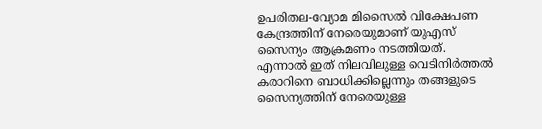ഉപരിതല-വ്യോമ മിസൈല്‍ വിക്ഷേപണ കേന്ദ്രത്തിന് നേരെയുമാണ് യുഎസ് സൈന്യം ആക്രമണം നടത്തിയത്. എന്നാല്‍ ഇത് നിലവിലുള്ള വെടിനിര്‍ത്തല്‍ കരാറിനെ ബാധിക്കില്ലെന്നും തങ്ങളുടെ സൈന്യത്തിന് നേരെയുള്ള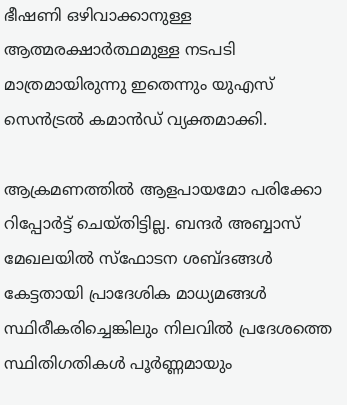ഭീഷണി ഒഴിവാക്കാനുള്ള ആത്മരക്ഷാര്‍ത്ഥമുള്ള നടപടി മാത്രമായിരുന്നു ഇതെന്നും യുഎസ് സെന്‍ട്രല്‍ കമാന്‍ഡ് വ്യക്തമാക്കി.

ആക്രമണത്തില്‍ ആളപായമോ പരിക്കോ റിപ്പോര്‍ട്ട് ചെയ്തിട്ടില്ല. ബന്ദര്‍ അബ്ബാസ് മേഖലയില്‍ സ്‌ഫോടന ശബ്ദങ്ങള്‍ കേട്ടതായി പ്രാദേശിക മാധ്യമങ്ങള്‍ സ്ഥിരീകരിച്ചെങ്കിലും നിലവില്‍ പ്രദേശത്തെ സ്ഥിതിഗതികള്‍ പൂര്‍ണ്ണമായും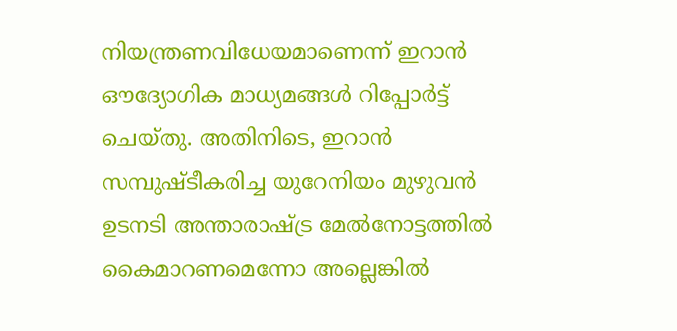നിയന്ത്രണവിധേയമാണെന്ന് ഇറാന്‍ ഔദ്യോഗിക മാധ്യമങ്ങള്‍ റിപ്പോര്‍ട്ട് ചെയ്തു. അതിനിടെ, ഇറാന്‍ സമ്പുഷ്ടീകരിച്ച യുറേനിയം മുഴുവന്‍ ഉടനടി അന്താരാഷ്ട്ര മേല്‍നോട്ടത്തില്‍ കൈമാറണമെന്നോ അല്ലെങ്കില്‍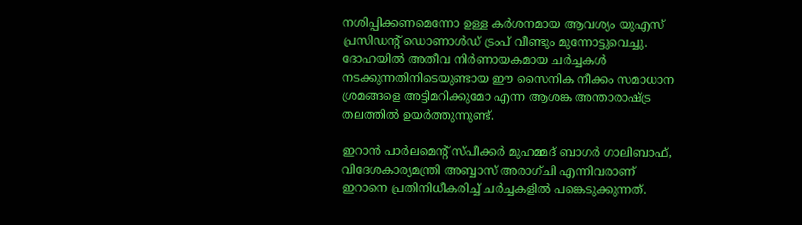നശിപ്പിക്കണമെന്നോ ഉള്ള കര്‍ശനമായ ആവശ്യം യുഎസ് പ്രസിഡന്റ് ഡൊണാള്‍ഡ് ട്രംപ് വീണ്ടും മുന്നോട്ടുവെച്ചു. ദോഹയില്‍ അതീവ നിര്‍ണായകമായ ചര്‍ച്ചകള്‍ നടക്കുന്നതിനിടെയുണ്ടായ ഈ സൈനിക നീക്കം സമാധാന ശ്രമങ്ങളെ അട്ടിമറിക്കുമോ എന്ന ആശങ്ക അന്താരാഷ്ട്ര തലത്തില്‍ ഉയര്‍ത്തുന്നുണ്ട്.

ഇറാന്‍ പാര്‍ലമെന്റ് സ്പീക്കര്‍ മുഹമ്മദ് ബാഗര്‍ ഗാലിബാഫ്, വിദേശകാര്യമന്ത്രി അബ്ബാസ് അരാഗ്ചി എന്നിവരാണ് ഇറാനെ പ്രതിനിധീകരിച്ച് ചര്‍ച്ചകളില്‍ പങ്കെടുക്കുന്നത്.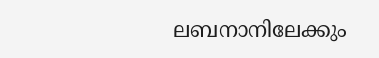ലബനാനിലേക്കും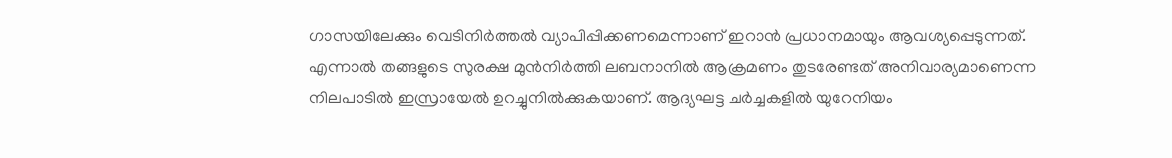ഗാസയിലേക്കും വെടിനിര്‍ത്തല്‍ വ്യാപിപ്പിക്കണമെന്നാണ് ഇറാന്‍ പ്രധാനമായും ആവശ്യപ്പെടുന്നത്. എന്നാല്‍ തങ്ങളുടെ സുരക്ഷ മുന്‍നിര്‍ത്തി ലബനാനില്‍ ആക്രമണം തുടരേണ്ടത് അനിവാര്യമാണെന്ന നിലപാടില്‍ ഇസ്രായേല്‍ ഉറച്ചുനില്‍ക്കുകയാണ്. ആദ്യഘട്ട ചര്‍ച്ചകളില്‍ യുറേനിയം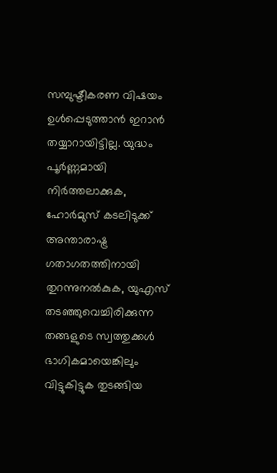സമ്പുഷ്ടീകരണ വിഷയം ഉള്‍പ്പെടുത്താന്‍ ഇറാന്‍ തയ്യാറായിട്ടില്ല. യുദ്ധം പൂര്‍ണ്ണമായി നിര്‍ത്തലാക്കുക, ഹോര്‍മുസ് കടലിടുക്ക് അന്താരാഷ്ട്ര ഗതാഗതത്തിനായി തുറന്നുനല്‍കുക, യുഎസ് തടഞ്ഞുവെച്ചിരിക്കുന്ന തങ്ങളുടെ സ്വത്തുക്കള്‍ ഭാഗികമായെങ്കിലും വിട്ടുകിട്ടുക തുടങ്ങിയ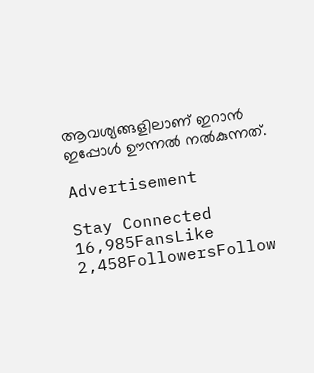ആവശ്യങ്ങളിലാണ് ഇറാന്‍ ഇപ്പോള്‍ ഊന്നല്‍ നല്‍കുന്നത്.

Advertisement

Stay Connected
16,985FansLike
2,458FollowersFollow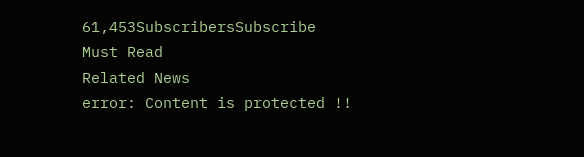61,453SubscribersSubscribe
Must Read
Related News
error: Content is protected !!